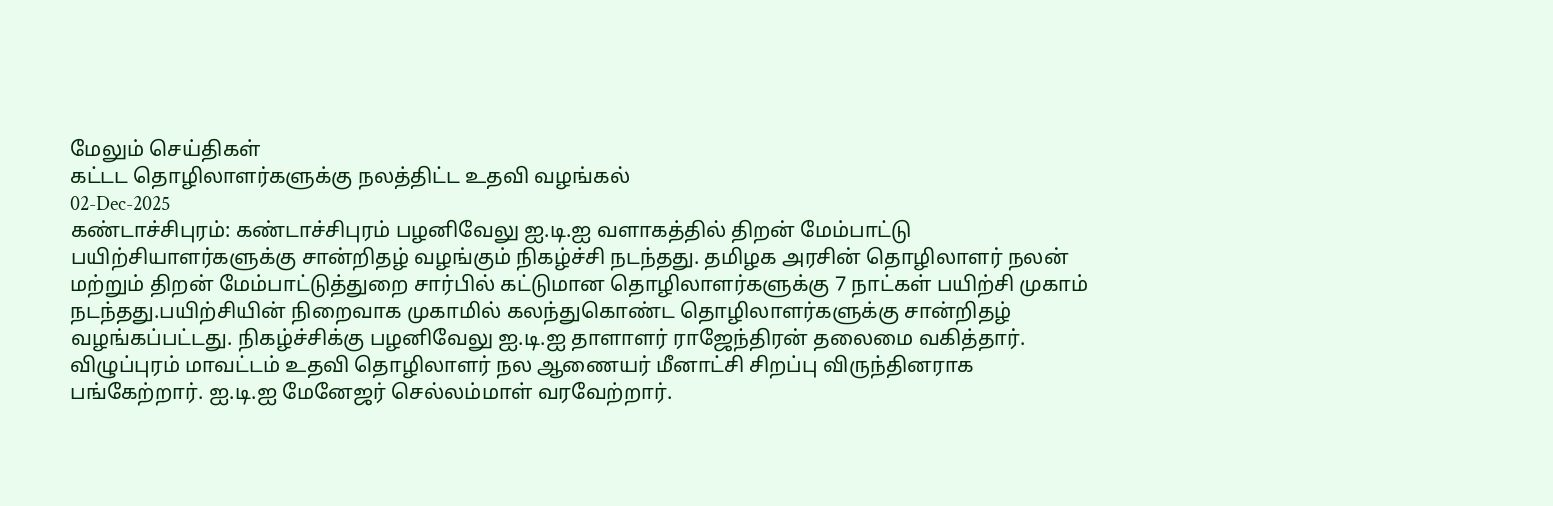மேலும் செய்திகள்
கட்டட தொழிலாளர்களுக்கு நலத்திட்ட உதவி வழங்கல்
02-Dec-2025
கண்டாச்சிபுரம்: கண்டாச்சிபுரம் பழனிவேலு ஐ.டி.ஐ வளாகத்தில் திறன் மேம்பாட்டு பயிற்சியாளர்களுக்கு சான்றிதழ் வழங்கும் நிகழ்ச்சி நடந்தது. தமிழக அரசின் தொழிலாளர் நலன் மற்றும் திறன் மேம்பாட்டுத்துறை சார்பில் கட்டுமான தொழிலாளர்களுக்கு 7 நாட்கள் பயிற்சி முகாம் நடந்தது.பயிற்சியின் நிறைவாக முகாமில் கலந்துகொண்ட தொழிலாளர்களுக்கு சான்றிதழ் வழங்கப்பட்டது. நிகழ்ச்சிக்கு பழனிவேலு ஐ.டி.ஐ தாளாளர் ராஜேந்திரன் தலைமை வகித்தார். விழுப்புரம் மாவட்டம் உதவி தொழிலாளர் நல ஆணையர் மீனாட்சி சிறப்பு விருந்தினராக பங்கேற்றார். ஐ.டி.ஐ மேனேஜர் செல்லம்மாள் வரவேற்றார்.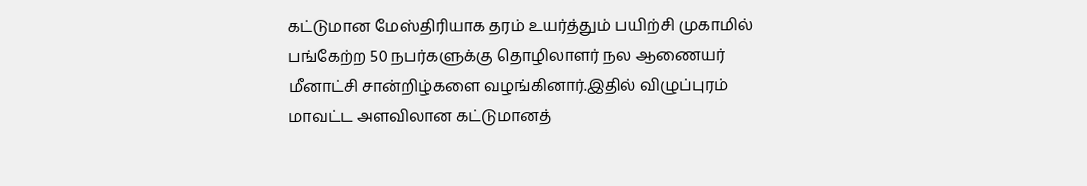கட்டுமான மேஸ்திரியாக தரம் உயர்த்தும் பயிற்சி முகாமில் பங்கேற்ற 50 நபர்களுக்கு தொழிலாளர் நல ஆணையர் மீனாட்சி சான்றிழ்களை வழங்கினார்.இதில் விழுப்புரம் மாவட்ட அளவிலான கட்டுமானத்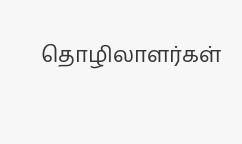தொழிலாளர்கள்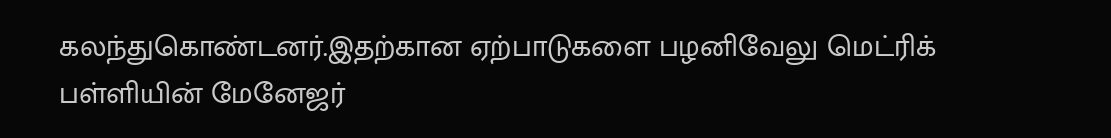கலந்துகொண்டனர்.இதற்கான ஏற்பாடுகளை பழனிவேலு மெட்ரிக் பள்ளியின் மேனேஜர்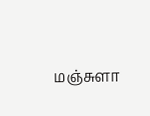மஞ்சுளா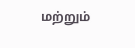மற்றும்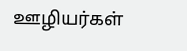ஊழியர்கள்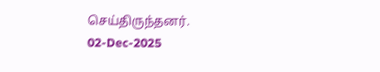செய்திருந்தனர்.
02-Dec-2025